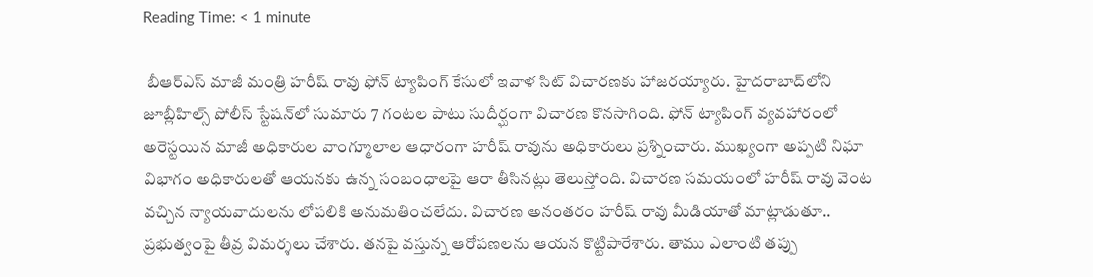Reading Time: < 1 minute

 బీఆర్ఎస్ మాజీ మంత్రి హరీష్ రావు ఫోన్ ట్యాపింగ్ కేసులో ఇవాళ సిట్ విచారణకు హాజరయ్యారు. హైదరాబాద్‌లోని జూబ్లీహిల్స్ పోలీస్ స్టేషన్‌లో సుమారు 7 గంటల పాటు సుదీర్ఘంగా విచారణ కొనసాగింది. ఫోన్ ట్యాపింగ్ వ్యవహారంలో అరెస్టయిన మాజీ అధికారుల వాంగ్మూలాల ఆధారంగా హరీష్ రావును అధికారులు ప్రశ్నించారు. ముఖ్యంగా అప్పటి నిఘా విభాగం అధికారులతో ఆయనకు ఉన్న సంబంధాలపై ఆరా తీసినట్లు తెలుస్తోంది. విచారణ సమయంలో హరీష్ రావు వెంట వచ్చిన న్యాయవాదులను లోపలికి అనుమతించలేదు. విచారణ అనంతరం హరీష్ రావు మీడియాతో మాట్లాడుతూ.. ప్రభుత్వంపై తీవ్ర విమర్శలు చేశారు. తనపై వస్తున్న ఆరోపణలను ఆయన కొట్టిపారేశారు. తాము ఎలాంటి తప్పు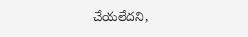చేయలేదని,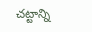చట్టాన్ని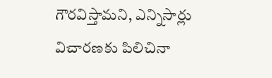గౌరవిస్తామని, ఎన్నిసార్లు విచారణకు పిలిచినా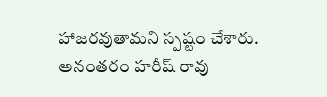హాజరవుతామని స్పష్టం చేశారు. అనంతరం హరీష్ రావు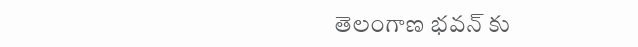తెలంగాణ భవన్ కు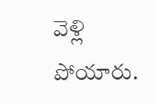వెళ్లి పోయారు.